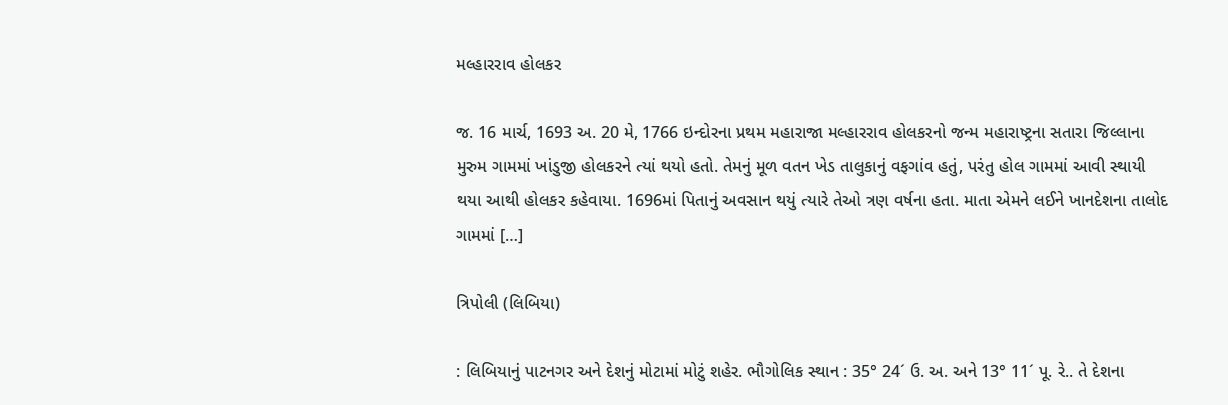મલ્હારરાવ હોલકર

જ. 16 માર્ચ, 1693 અ. 20 મે, 1766 ઇન્દોરના પ્રથમ મહારાજા મલ્હારરાવ હોલકરનો જન્મ મહારાષ્ટ્રના સતારા જિલ્લાના મુરુમ ગામમાં ખાંડુજી હોલકરને ત્યાં થયો હતો. તેમનું મૂળ વતન ખેડ તાલુકાનું વફગાંવ હતું, પરંતુ હોલ ગામમાં આવી સ્થાયી થયા આથી હોલકર કહેવાયા. 1696માં પિતાનું અવસાન થયું ત્યારે તેઓ ત્રણ વર્ષના હતા. માતા એમને લઈને ખાનદેશના તાલોદ ગામમાં […]

ત્રિપોલી (લિબિયા)

: લિબિયાનું પાટનગર અને દેશનું મોટામાં મોટું શહેર. ભૌગોલિક સ્થાન : 35° 24´ ઉ. અ. અને 13° 11´ પૂ. રે.. તે દેશના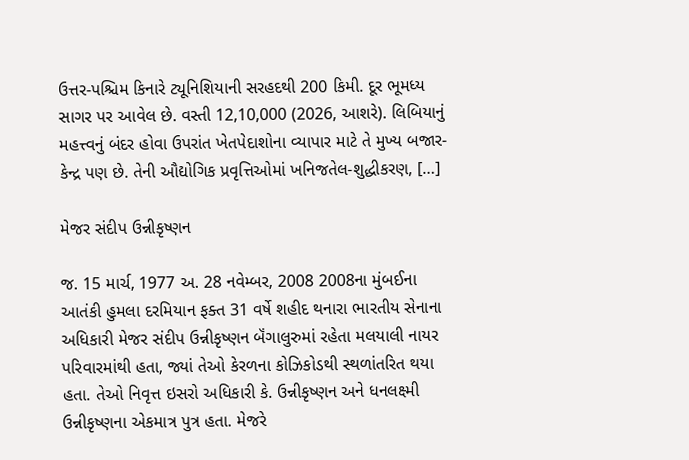ઉત્તર-પશ્ચિમ કિનારે ટ્યૂનિશિયાની સરહદથી 200 કિમી. દૂર ભૂમધ્ય સાગર પર આવેલ છે. વસ્તી 12,10,000 (2026, આશરે). લિબિયાનું મહત્ત્વનું બંદર હોવા ઉપરાંત ખેતપેદાશોના વ્યાપાર માટે તે મુખ્ય બજાર-કેન્દ્ર પણ છે. તેની ઔદ્યોગિક પ્રવૃત્તિઓમાં ખનિજતેલ-શુદ્ધીકરણ, […]

મેજર સંદીપ ઉન્નીકૃષ્ણન

જ. 15 માર્ચ, 1977 અ. 28 નવેમ્બર, 2008 2008ના મુંબઈના આતંકી હુમલા દરમિયાન ફક્ત 31 વર્ષે શહીદ થનારા ભારતીય સેનાના અધિકારી મેજર સંદીપ ઉન્નીકૃષ્ણન બૅંગાલુરુમાં રહેતા મલયાલી નાયર પરિવારમાંથી હતા, જ્યાં તેઓ કેરળના કોઝિકોડથી સ્થળાંતરિત થયા હતા. તેઓ નિવૃત્ત ઇસરો અધિકારી કે. ઉન્નીકૃષ્ણન અને ધનલક્ષ્મી ઉન્નીકૃષ્ણના એકમાત્ર પુત્ર હતા. મેજરે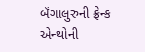બૅંગાલુરુની ફ્રેન્ક એન્થોની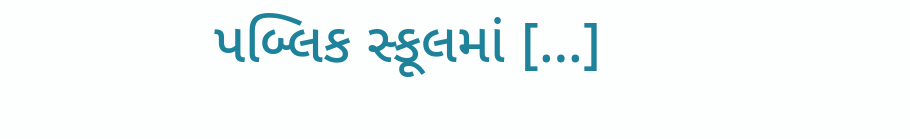પબ્લિક સ્કૂલમાં […]